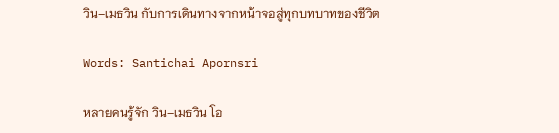วิน–เมธวิน กับการเดินทางจากหน้าจอสู่ทุกบทบาทของชีวิต

Words: Santichai Apornsri

หลายคนรู้จัก วิน–เมธวิน โอ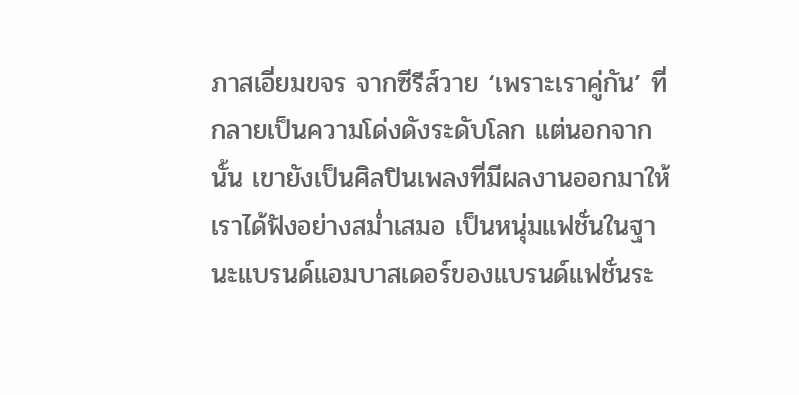ภาสเอี่ยมขจร จากซีรีส์วาย ‘เพราะเราคู่กัน’ ที่กลายเป็นความโด่งดังระดับโลก แต่นอกจากนั้น เขายังเป็นศิลปินเพลงที่มีผลงานออกมาให้เราได้ฟังอย่างสม่ำเสมอ เป็นหนุ่มแฟชั่นในฐานะแบรนด์แอมบาสเดอร์ของแบรนด์แฟชั่นระ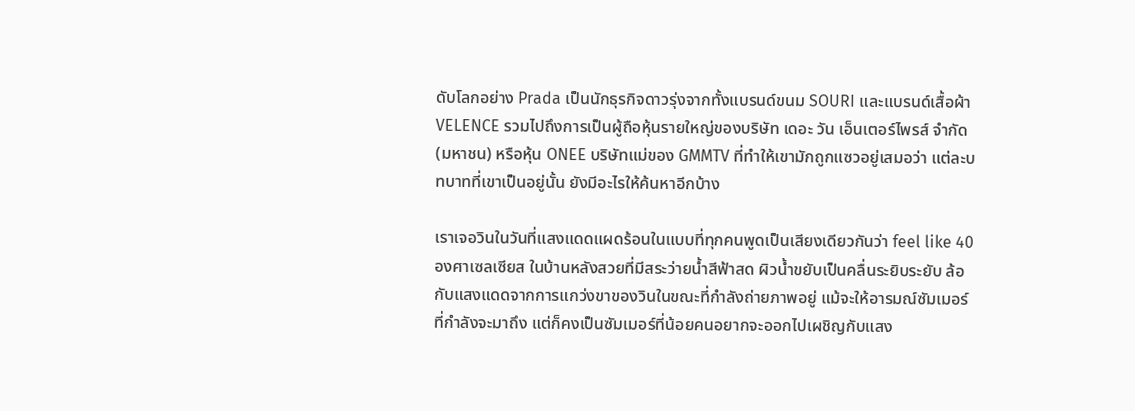ดับโลกอย่าง Prada เป็นนักธุรกิจดาวรุ่งจากทั้งแบรนด์ขนม SOURI และแบรนด์เสื้อผ้า VELENCE รวมไปถึงการเป็นผู้ถือหุ้นรายใหญ่ของบริษัท เดอะ วัน เอ็นเตอร์ไพรส์ จำกัด (มหาชน) หรือหุ้น ONEE บริษัทแม่ของ GMMTV ที่ทำให้เขามักถูกแซวอยู่เสมอว่า แต่ละบทบาทที่เขาเป็นอยู่นั้น ยังมีอะไรให้ค้นหาอีกบ้าง

เราเจอวินในวันที่แสงแดดแผดร้อนในแบบที่ทุกคนพูดเป็นเสียงเดียวกันว่า feel like 40 องศาเซลเซียส ในบ้านหลังสวยที่มีสระว่ายน้ำสีฟ้าสด ผิวน้ำขยับเป็นคลื่นระยิบระยับ ล้อกับแสงแดดจากการแกว่งขาของวินในขณะที่กำลังถ่ายภาพอยู่ แม้จะให้อารมณ์ซัมเมอร์ที่กำลังจะมาถึง แต่ก็คงเป็นซัมเมอร์ที่น้อยคนอยากจะออกไปเผชิญกับแสง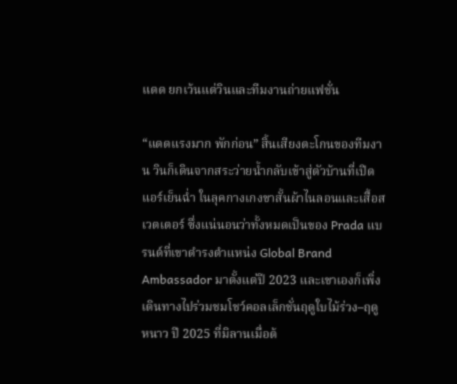แดด ยกเว้นแต่วินและทีมงานถ่ายแฟชั่น

“แดดแรงมาก พักก่อน” สิ้นเสียงตะโกนของทีมงาน วินก็เดินจากสระว่ายน้ำกลับเข้าสู่ตัวบ้านที่เปิดแอร์เย็นฉ่ำ ในลุคกางเกงขาสั้นผ้าไนลอนและเสื้อสเวตเตอร์ ซึ่งแน่นอนว่าทั้งหมดเป็นของ Prada แบรนด์ที่เขาดำรงตำแหน่ง Global Brand Ambassador มาตั้งแต่ปี 2023 และเขาเองก็เพิ่งเดินทางไปร่วมชมโชว์คอลเล็กชั่นฤดูใบไม้ร่วง–ฤดูหนาว ปี 2025 ที่มิลานเมื่อต้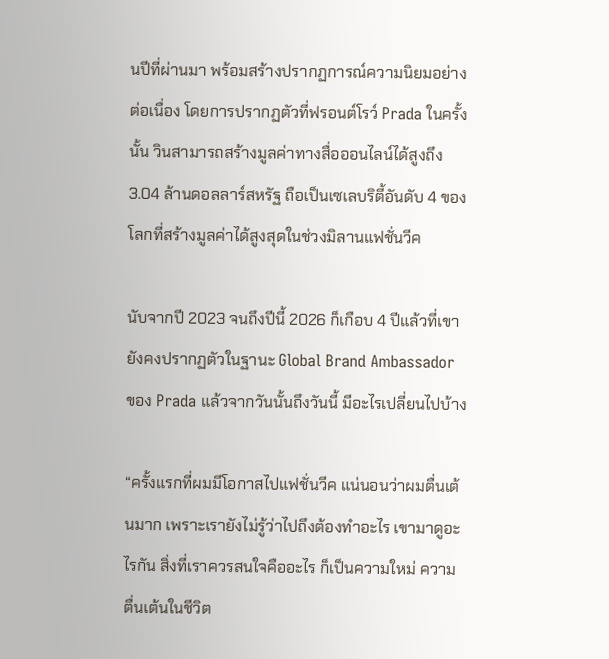นปีที่ผ่านมา พร้อมสร้างปรากฏการณ์ความนิยมอย่างต่อเนื่อง โดยการปรากฏตัวที่ฟรอนต์โรว์ Prada ในครั้งนั้น วินสามารถสร้างมูลค่าทางสื่อออนไลน์ได้สูงถึง 3.04 ล้านดอลลาร์สหรัฐ ถือเป็นเซเลบริตี้อันดับ 4 ของโลกที่สร้างมูลค่าได้สูงสุดในช่วงมิลานแฟชั่นวีค

นับจากปี 2023 จนถึงปีนี้ 2026 ก็เกือบ 4 ปีแล้วที่เขายังคงปรากฏตัวในฐานะ Global Brand Ambassador ของ Prada แล้วจากวันนั้นถึงวันนี้ มีอะไรเปลี่ยนไปบ้าง

“ครั้งแรกที่ผมมีโอกาสไปแฟชั่นวีค แน่นอนว่าผมตื่นเต้นมาก เพราะเรายังไม่รู้ว่าไปถึงต้องทำอะไร เขามาดูอะไรกัน สิ่งที่เราควรสนใจคืออะไร ก็เป็นความใหม่ ความตื่นเต้นในชีวิต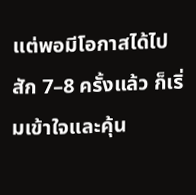แต่พอมีโอกาสได้ไปสัก 7–8 ครั้งแล้ว ก็เริ่มเข้าใจและคุ้น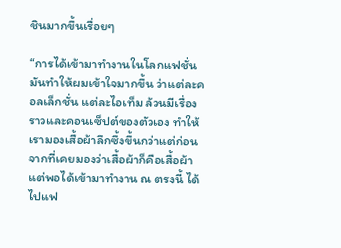ชินมากขึ้นเรื่อยๆ

“การได้เข้ามาทำงานในโลกแฟชั่น มันทำให้ผมเข้าใจมากขึ้น ว่าแต่ละคอลเล็กชั่น แต่ละไอเท็ม ล้วนมีเรื่องราวและคอนเซ็ปต์ของตัวเอง ทำให้เรามองเสื้อผ้าลึกซึ้งขึ้นกว่าแต่ก่อน จากที่เคยมองว่าเสื้อผ้าก็คือเสื้อผ้า แต่พอได้เข้ามาทำงาน ณ ตรงนี้ ได้ไปแฟ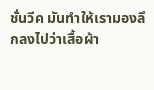ชั่นวีค มันทำให้เรามองลึกลงไปว่าเสื้อผ้า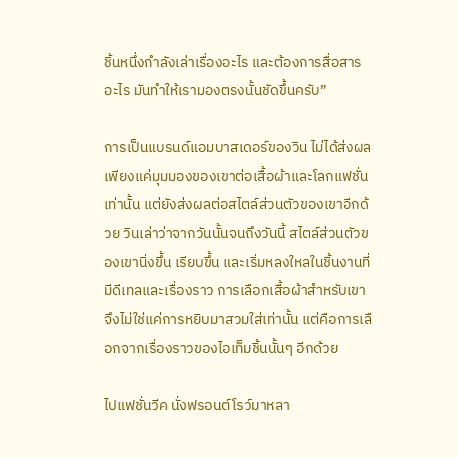ชิ้นหนึ่งกำลังเล่าเรื่องอะไร และต้องการสื่อสารอะไร มันทำให้เรามองตรงนั้นชัดขึ้นครับ”

การเป็นแบรนด์แอมบาสเดอร์ของวิน ไม่ได้ส่งผลเพียงแค่มุมมองของเขาต่อเสื้อผ้าและโลกแฟชั่นเท่านั้น แต่ยังส่งผลต่อสไตล์ส่วนตัวของเขาอีกด้วย วินเล่าว่าจากวันนั้นจนถึงวันนี้ สไตล์ส่วนตัวของเขานิ่งขึ้น เรียบขึ้น และเริ่มหลงใหลในชิ้นงานที่มีดีเทลและเรื่องราว การเลือกเสื้อผ้าสำหรับเขาจึงไม่ใช่แค่การหยิบมาสวมใส่เท่านั้น แต่คือการเลือกจากเรื่องราวของไอเท็มชิ้นนั้นๆ อีกด้วย

ไปแฟชั่นวีค นั่งฟรอนต์โรว์มาหลา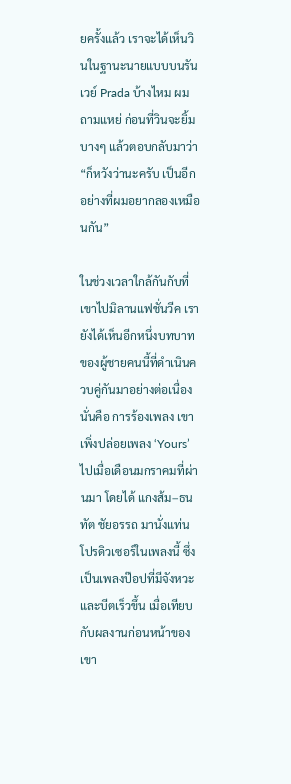ยครั้งแล้ว เราจะได้เห็นวินในฐานะนายแบบบนรันเวย์ Prada บ้างไหม ผมถามแหย่ ก่อนที่วินจะยิ้มบางๆ แล้วตอบกลับมาว่า “ก็หวังว่านะครับ เป็นอีกอย่างที่ผมอยากลองเหมือนกัน”

ในช่วงเวลาใกล้กันกับที่เขาไปมิลานแฟชั่นวีค เรายังได้เห็นอีกหนึ่งบทบาทของผู้ชายคนนี้ที่ดำเนินควบคู่กันมาอย่างต่อเนื่อง นั่นคือ การร้องเพลง เขาเพิ่งปล่อยเพลง ‘Yours’ ไปเมื่อเดือนมกราคมที่ผ่านมา โดยได้ แกงส้ม–ธนทัต ชัยอรรถ มานั่งแท่นโปรดิวเซอร์ในเพลงนี้ ซึ่งเป็นเพลงป๊อปที่มีจังหวะและบีตเร็วขึ้น เมื่อเทียบกับผลงานก่อนหน้าของเขา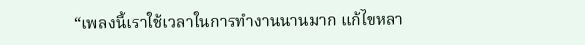“เพลงนี้เราใช้เวลาในการทำงานนานมาก แก้ไขหลา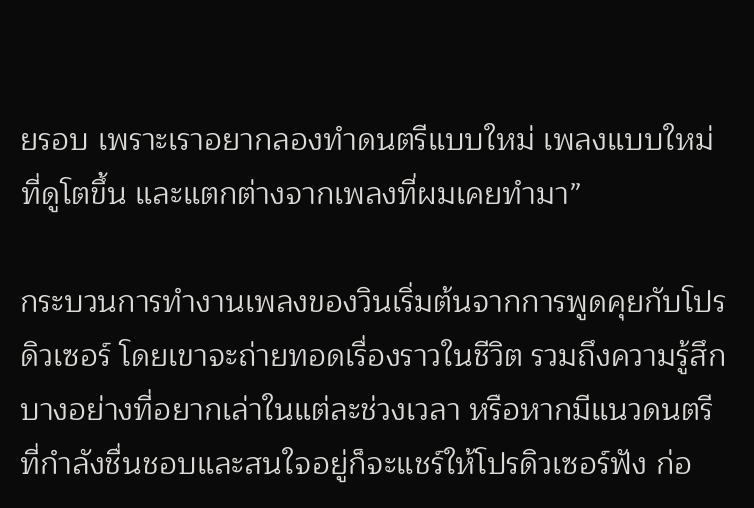ยรอบ เพราะเราอยากลองทำดนตรีแบบใหม่ เพลงแบบใหม่ที่ดูโตขึ้น และแตกต่างจากเพลงที่ผมเคยทำมา”

กระบวนการทำงานเพลงของวินเริ่มต้นจากการพูดคุยกับโปรดิวเซอร์ โดยเขาจะถ่ายทอดเรื่องราวในชีวิต รวมถึงความรู้สึกบางอย่างที่อยากเล่าในแต่ละช่วงเวลา หรือหากมีแนวดนตรีที่กำลังชื่นชอบและสนใจอยู่ก็จะแชร์ให้โปรดิวเซอร์ฟัง ก่อ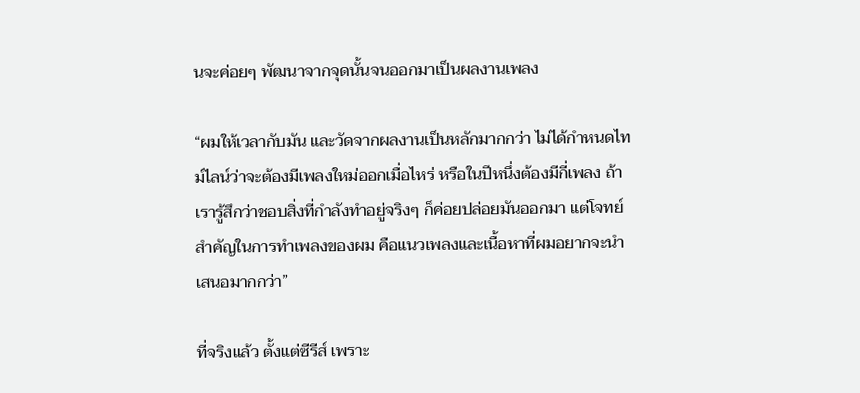นจะค่อยๆ พัฒนาจากจุดนั้นจนออกมาเป็นผลงานเพลง

“ผมให้เวลากับมัน และวัดจากผลงานเป็นหลักมากกว่า ไม่ได้กำหนดไทม์ไลน์ว่าจะต้องมีเพลงใหม่ออกเมื่อไหร่ หรือในปีหนึ่งต้องมีกี่เพลง ถ้าเรารู้สึกว่าชอบสิ่งที่กำลังทำอยู่จริงๆ ก็ค่อยปล่อยมันออกมา แต่โจทย์สำคัญในการทำเพลงของผม คือแนวเพลงและเนื้อหาที่ผมอยากจะนำเสนอมากกว่า”

ที่จริงแล้ว ตั้งแต่ซีรีส์ เพราะ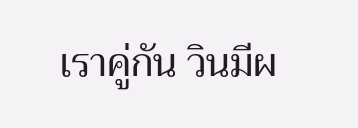เราคู่กัน วินมีผ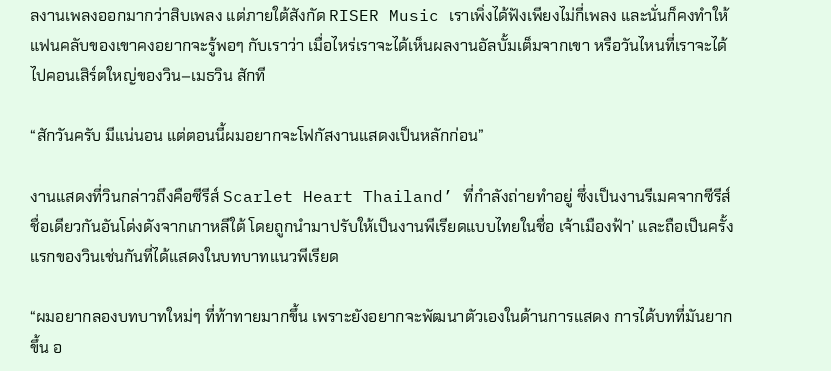ลงานเพลงออกมากว่าสิบเพลง แต่ภายใต้สังกัด RISER Music เราเพิ่งได้ฟังเพียงไม่กี่เพลง และนั่นก็คงทำให้แฟนคลับของเขาคงอยากจะรู้พอๆ กับเราว่า เมื่อไหร่เราจะได้เห็นผลงานอัลบั้มเต็มจากเขา หรือวันไหนที่เราจะได้ไปคอนเสิร์ตใหญ่ของวิน–เมธวิน สักที

“สักวันครับ มีแน่นอน แต่ตอนนี้ผมอยากจะโฟกัสงานแสดงเป็นหลักก่อน”

งานแสดงที่วินกล่าวถึงคือซีรีส์ Scarlet Heart Thailand’ ที่กำลังถ่ายทำอยู่ ซึ่งเป็นงานรีเมคจากซีรีส์ชื่อเดียวกันอันโด่งดังจากเกาหลีใต้ โดยถูกนำมาปรับให้เป็นงานพีเรียดแบบไทยในชื่อ เจ้าเมืองฟ้า’ และถือเป็นครั้งแรกของวินเช่นกันที่ได้แสดงในบทบาทแนวพีเรียด

“ผมอยากลองบทบาทใหม่ๆ ที่ท้าทายมากขึ้น เพราะยังอยากจะพัฒนาตัวเองในด้านการแสดง การได้บทที่มันยากขึ้น อ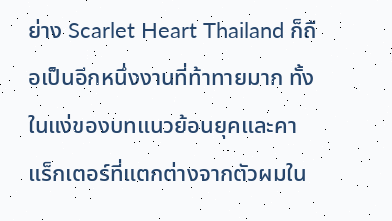ย่าง Scarlet Heart Thailand ก็ถือเป็นอีกหนึ่งงานที่ท้าทายมาก ทั้งในแง่ของบทแนวย้อนยุคและคาแร็กเตอร์ที่แตกต่างจากตัวผมใน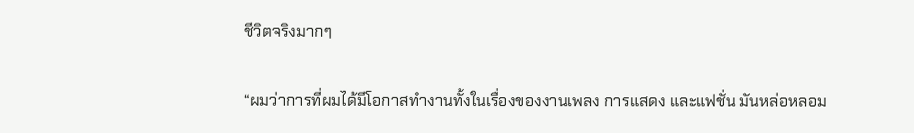ชีวิตจริงมากๆ

“ผมว่าการที่ผมได้มีโอกาสทำงานทั้งในเรื่องของงานเพลง การแสดง และแฟชั่น มันหล่อหลอม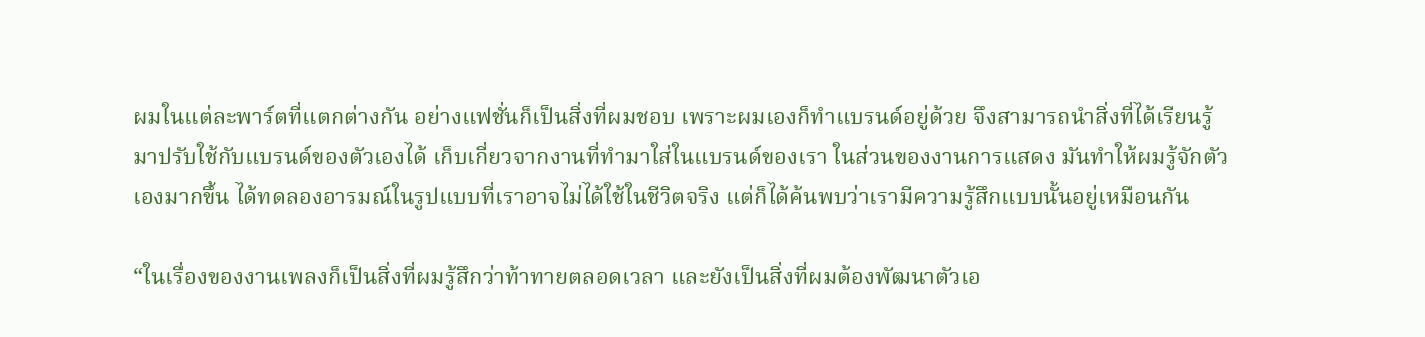ผมในแต่ละพาร์ตที่แตกต่างกัน อย่างแฟชั่นก็เป็นสิ่งที่ผมชอบ เพราะผมเองก็ทำแบรนด์อยู่ด้วย จึงสามารถนำสิ่งที่ได้เรียนรู้มาปรับใช้กับแบรนด์ของตัวเองได้ เก็บเกี่ยวจากงานที่ทำมาใส่ในแบรนด์ของเรา ในส่วนของงานการแสดง มันทำให้ผมรู้จักตัวเองมากขึ้น ได้ทดลองอารมณ์ในรูปแบบที่เราอาจไม่ได้ใช้ในชีวิตจริง แต่ก็ได้ค้นพบว่าเรามีความรู้สึกแบบนั้นอยู่เหมือนกัน

“ในเรื่องของงานเพลงก็เป็นสิ่งที่ผมรู้สึกว่าท้าทายตลอดเวลา และยังเป็นสิ่งที่ผมต้องพัฒนาตัวเอ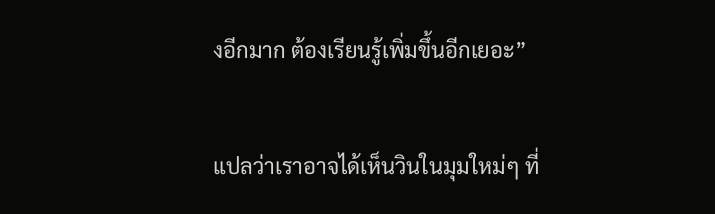งอีกมาก ต้องเรียนรู้เพิ่มขึ้นอีกเยอะ”

แปลว่าเราอาจได้เห็นวินในมุมใหม่ๆ ที่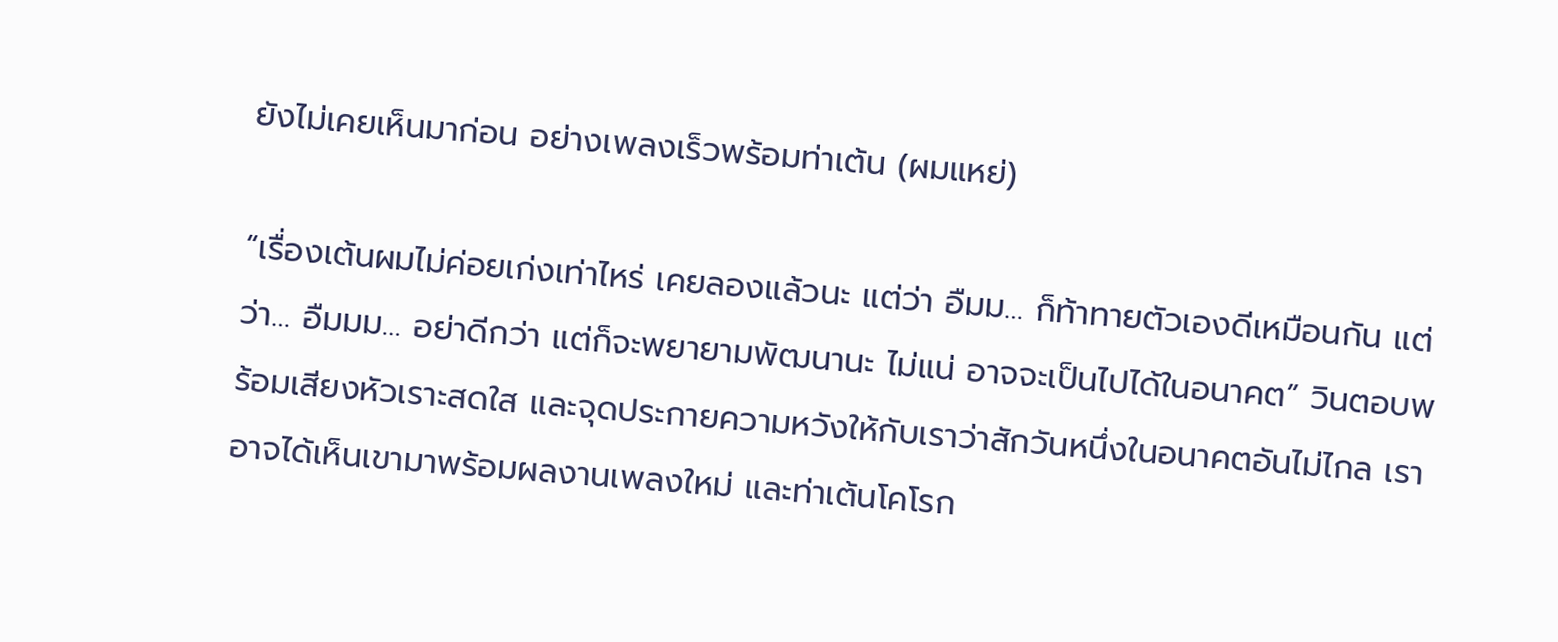ยังไม่เคยเห็นมาก่อน อย่างเพลงเร็วพร้อมท่าเต้น (ผมแหย่)

“เรื่องเต้นผมไม่ค่อยเก่งเท่าไหร่ เคยลองแล้วนะ แต่ว่า อืมม… ก็ท้าทายตัวเองดีเหมือนกัน แต่ว่า… อืมมม… อย่าดีกว่า แต่ก็จะพยายามพัฒนานะ ไม่แน่ อาจจะเป็นไปได้ในอนาคต” วินตอบพร้อมเสียงหัวเราะสดใส และจุดประกายความหวังให้กับเราว่าสักวันหนึ่งในอนาคตอันไม่ไกล เราอาจได้เห็นเขามาพร้อมผลงานเพลงใหม่ และท่าเต้นโคโรก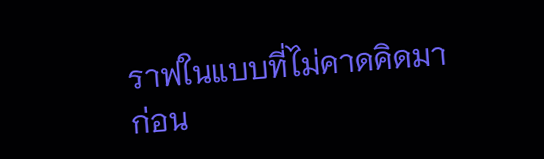ราฟในแบบที่ไม่คาดคิดมาก่อน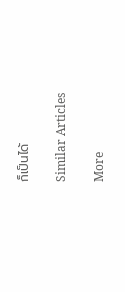ก็เป็นได้

Similar Articles

More